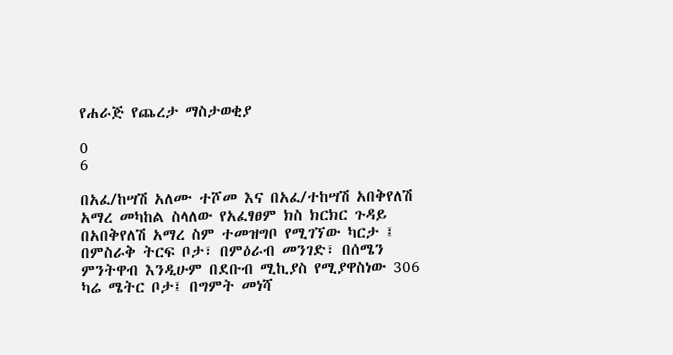የሐራጅ የጨረታ ማስታወቂያ

0
6

በአፈ/ከሣሽ አለሙ ተሾመ እና በአፈ/ተከሣሽ አበቅየለሽ አማረ መካከል ስላለው የአፈፃፀም ክስ ክርክር ጉዳይ በአበቅየለሽ አማረ ስም ተመዝግቦ የሚገኘው ካርታ ፤ በምስራቅ ትርፍ ቦታ፣ በምዕራብ መንገድ፣ በሰሜን ምንትዋብ እንዲሁም በደቡብ ሚኪያስ የሚያዋስነው 306 ካሬ ሜትር ቦታ፤ በግምት መነሻ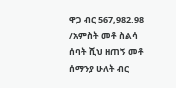ዋጋ ብር 567,982.98 /አምስት መቶ ስልሳ ሰባት ሺህ ዘጠኝ መቶ ሰማንያ ሁለት ብር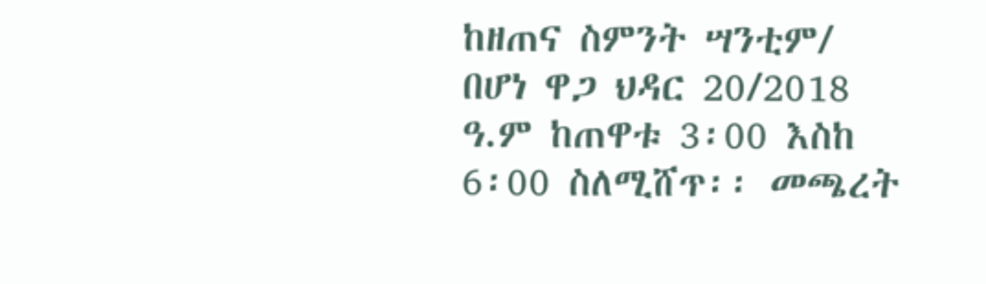ከዘጠና ስምንት ሣንቲም/ በሆነ ዋጋ ህዳር 20/2018 ዓ.ም ከጠዋቱ 3፡00 እስከ 6፡00 ስለሚሸጥ፡፡ መጫረት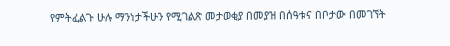የምትፈልጉ ሁሉ ማንነታችሁን የሚገልጽ መታወቂያ በመያዝ በሰዓቱና በቦታው በመገኘት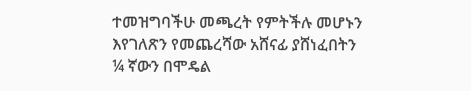ተመዝግባችሁ መጫረት የምትችሉ መሆኑን እየገለጽን የመጨረሻው አሸናፊ ያሸነፈበትን ¼ ኛውን በሞዴል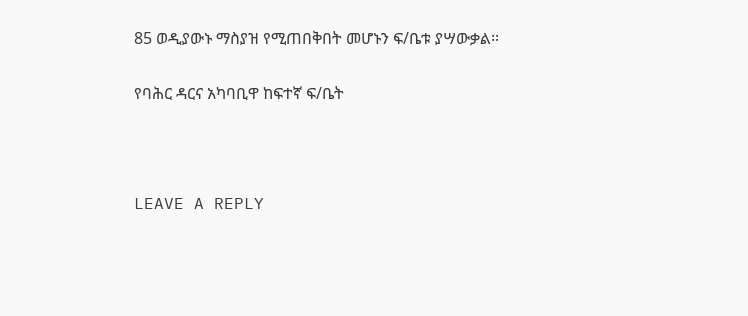85 ወዲያውኑ ማስያዝ የሚጠበቅበት መሆኑን ፍ/ቤቱ ያሣውቃል፡፡

የባሕር ዳርና አካባቢዋ ከፍተኛ ፍ/ቤት



LEAVE A REPLY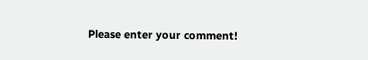Please enter your comment!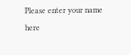Please enter your name here